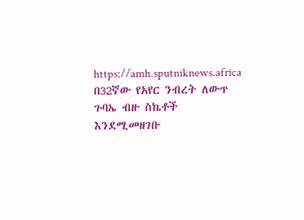https://amh.sputniknews.africa
በ32ኛው የአየር ንብረት ለውጥ ጉባኤ ብዙ ስኬቶች እንደሚመዘገቡ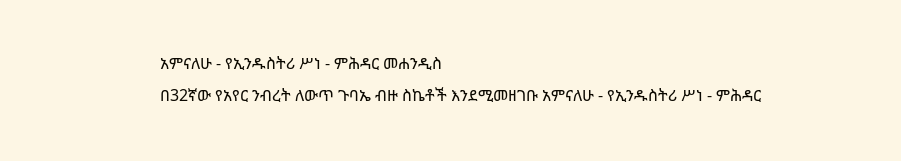አምናለሁ - የኢንዱስትሪ ሥነ - ምሕዳር መሐንዲስ
በ32ኛው የአየር ንብረት ለውጥ ጉባኤ ብዙ ስኬቶች እንደሚመዘገቡ አምናለሁ - የኢንዱስትሪ ሥነ - ምሕዳር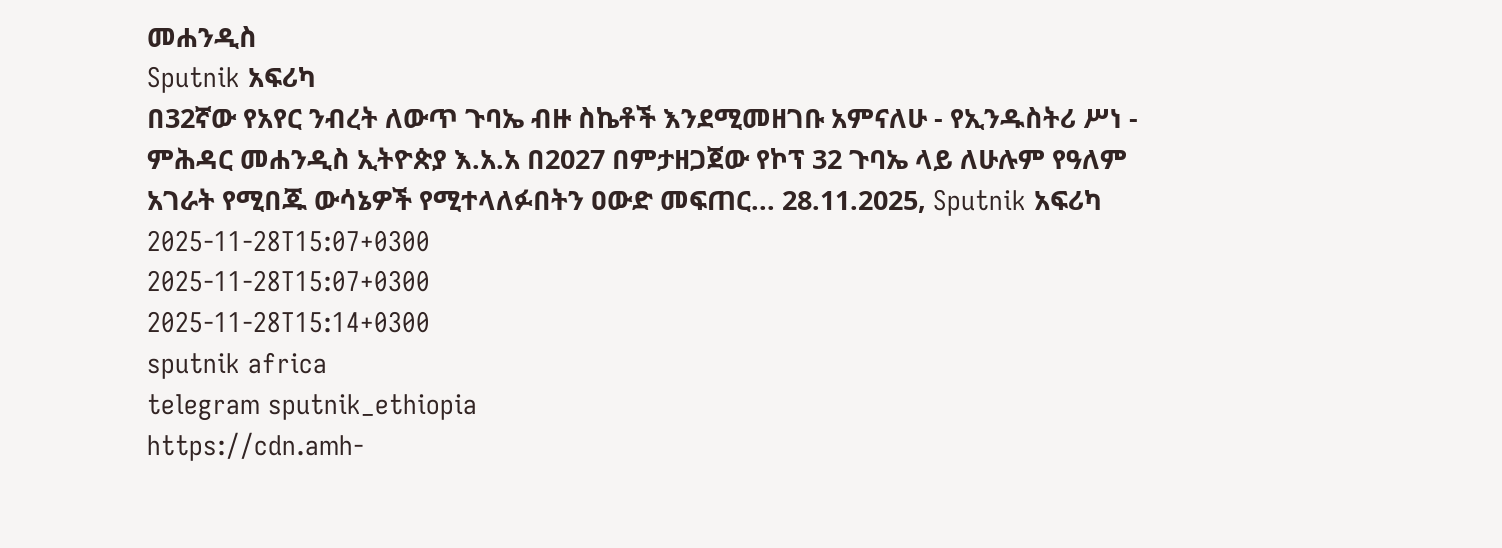መሐንዲስ
Sputnik አፍሪካ
በ32ኛው የአየር ንብረት ለውጥ ጉባኤ ብዙ ስኬቶች እንደሚመዘገቡ አምናለሁ - የኢንዱስትሪ ሥነ - ምሕዳር መሐንዲስ ኢትዮጵያ እ.አ.አ በ2027 በምታዘጋጀው የኮፕ 32 ጉባኤ ላይ ለሁሉም የዓለም አገራት የሚበጁ ውሳኔዎች የሚተላለፉበትን ዐውድ መፍጠር... 28.11.2025, Sputnik አፍሪካ
2025-11-28T15:07+0300
2025-11-28T15:07+0300
2025-11-28T15:14+0300
sputnik africa
telegram sputnik_ethiopia
https://cdn.amh-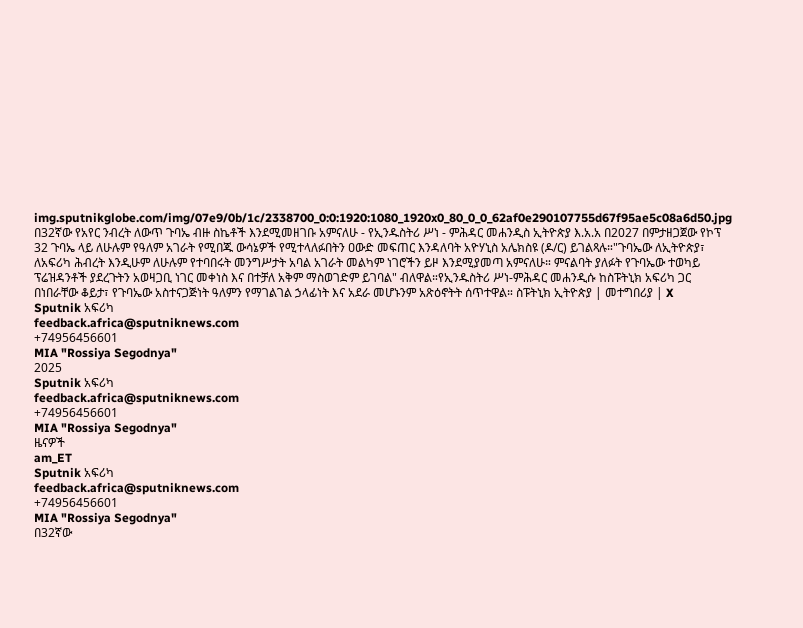img.sputnikglobe.com/img/07e9/0b/1c/2338700_0:0:1920:1080_1920x0_80_0_0_62af0e290107755d67f95ae5c08a6d50.jpg
በ32ኛው የአየር ንብረት ለውጥ ጉባኤ ብዙ ስኬቶች እንደሚመዘገቡ አምናለሁ - የኢንዱስትሪ ሥነ - ምሕዳር መሐንዲስ ኢትዮጵያ እ.አ.አ በ2027 በምታዘጋጀው የኮፕ 32 ጉባኤ ላይ ለሁሉም የዓለም አገራት የሚበጁ ውሳኔዎች የሚተላለፉበትን ዐውድ መፍጠር እንዳለባት አዮሃኒስ አሌክስዩ (ዶ/ር) ይገልጻሉ።"ጉባኤው ለኢትዮጵያ፣ ለአፍሪካ ሕብረት እንዲሁም ለሁሉም የተባበሩት መንግሥታት አባል አገራት መልካም ነገሮችን ይዞ እንደሚያመጣ አምናለሁ። ምናልባት ያለፉት የጉባኤው ተወካይ ፕሬዝዳንቶች ያደረጉትን አወዛጋቢ ነገር መቀነስ እና በተቻለ አቅም ማስወገድም ይገባል" ብለዋል።የኢንዱስትሪ ሥነ-ምሕዳር መሐንዲሱ ከስፑትኒክ አፍሪካ ጋር በነበራቸው ቆይታ፣ የጉባኤው አስተናጋጅነት ዓለምን የማገልገል ኃላፊነት እና አደራ መሆኑንም አጽዕኖትት ሰጥተዋል። ስፑትኒክ ኢትዮጵያ | መተግበሪያ | X
Sputnik አፍሪካ
feedback.africa@sputniknews.com
+74956456601
MIA "Rossiya Segodnya"
2025
Sputnik አፍሪካ
feedback.africa@sputniknews.com
+74956456601
MIA "Rossiya Segodnya"
ዜናዎች
am_ET
Sputnik አፍሪካ
feedback.africa@sputniknews.com
+74956456601
MIA "Rossiya Segodnya"
በ32ኛው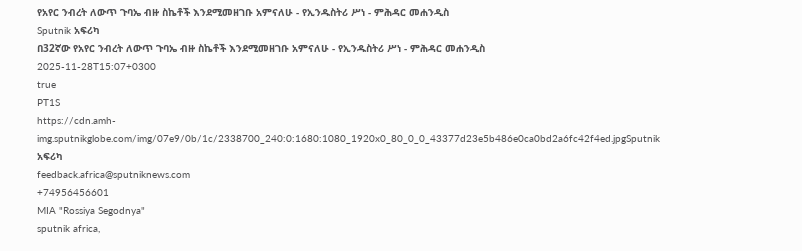የአየር ንብረት ለውጥ ጉባኤ ብዙ ስኬቶች እንደሚመዘገቡ አምናለሁ - የኢንዱስትሪ ሥነ - ምሕዳር መሐንዲስ
Sputnik አፍሪካ
በ32ኛው የአየር ንብረት ለውጥ ጉባኤ ብዙ ስኬቶች እንደሚመዘገቡ አምናለሁ - የኢንዱስትሪ ሥነ - ምሕዳር መሐንዲስ
2025-11-28T15:07+0300
true
PT1S
https://cdn.amh-img.sputnikglobe.com/img/07e9/0b/1c/2338700_240:0:1680:1080_1920x0_80_0_0_43377d23e5b486e0ca0bd2a6fc42f4ed.jpgSputnik አፍሪካ
feedback.africa@sputniknews.com
+74956456601
MIA "Rossiya Segodnya"
sputnik africa,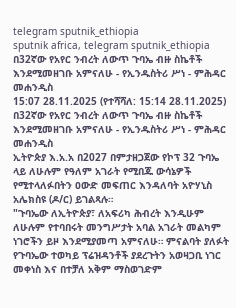telegram sputnik_ethiopia
sputnik africa, telegram sputnik_ethiopia
በ32ኛው የአየር ንብረት ለውጥ ጉባኤ ብዙ ስኬቶች እንደሚመዘገቡ አምናለሁ - የኢንዱስትሪ ሥነ - ምሕዳር መሐንዲስ
15:07 28.11.2025 (የተሻሻለ: 15:14 28.11.2025) በ32ኛው የአየር ንብረት ለውጥ ጉባኤ ብዙ ስኬቶች እንደሚመዘገቡ አምናለሁ - የኢንዱስትሪ ሥነ - ምሕዳር መሐንዲስ
ኢትዮጵያ እ.አ.አ በ2027 በምታዘጋጀው የኮፕ 32 ጉባኤ ላይ ለሁሉም የዓለም አገራት የሚበጁ ውሳኔዎች የሚተላለፉበትን ዐውድ መፍጠር እንዳለባት አዮሃኒስ አሌክስዩ (ዶ/ር) ይገልጻሉ።
"ጉባኤው ለኢትዮጵያ፣ ለአፍሪካ ሕብረት እንዲሁም ለሁሉም የተባበሩት መንግሥታት አባል አገራት መልካም ነገሮችን ይዞ እንደሚያመጣ አምናለሁ። ምናልባት ያለፉት የጉባኤው ተወካይ ፕሬዝዳንቶች ያደረጉትን አወዛጋቢ ነገር መቀነስ እና በተቻለ አቅም ማስወገድም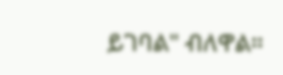ይገባል" ብለዋል።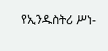የኢንዱስትሪ ሥነ-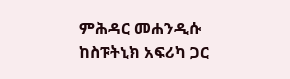ምሕዳር መሐንዲሱ ከስፑትኒክ አፍሪካ ጋር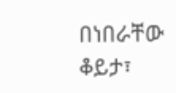በነበራቸው ቆይታ፣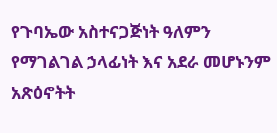የጉባኤው አስተናጋጅነት ዓለምን የማገልገል ኃላፊነት እና አደራ መሆኑንም አጽዕኖትት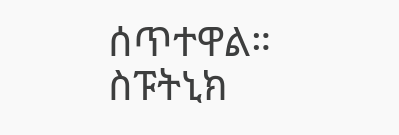ሰጥተዋል።
ስፑትኒክ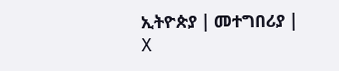ኢትዮጵያ | መተግበሪያ | X